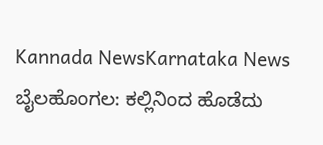Kannada NewsKarnataka News
ಬೈಲಹೊಂಗಲ: ಕಲ್ಲಿನಿಂದ ಹೊಡೆದು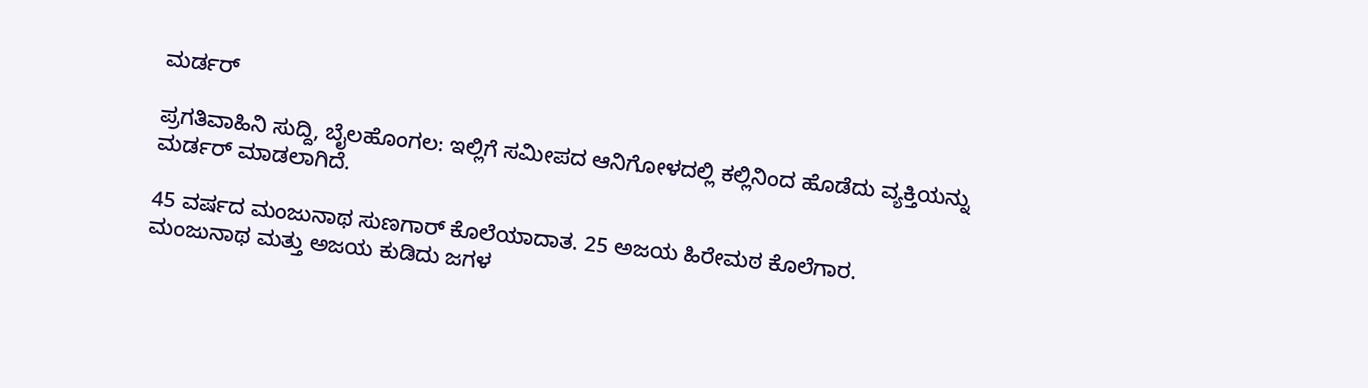ಮರ್ಡರ್

ಪ್ರಗತಿವಾಹಿನಿ ಸುದ್ದಿ, ಬೈಲಹೊಂಗಲ: ಇಲ್ಲಿಗೆ ಸಮೀಪದ ಆನಿಗೋಳದಲ್ಲಿ ಕಲ್ಲಿನಿಂದ ಹೊಡೆದು ವ್ಯಕ್ತಿಯನ್ನು ಮರ್ಡರ್ ಮಾಡಲಾಗಿದೆ.

45 ವರ್ಷದ ಮಂಜುನಾಥ ಸುಣಗಾರ್ ಕೊಲೆಯಾದಾತ. 25 ಅಜಯ ಹಿರೇಮಠ ಕೊಲೆಗಾರ.
ಮಂಜುನಾಥ ಮತ್ತು ಅಜಯ ಕುಡಿದು ಜಗಳ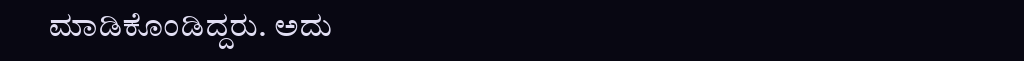ಮಾಡಿಕೊಂಡಿದ್ದರು. ಅದು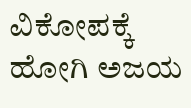ವಿಕೋಪಕ್ಕೆ ಹೋಗಿ ಅಜಯ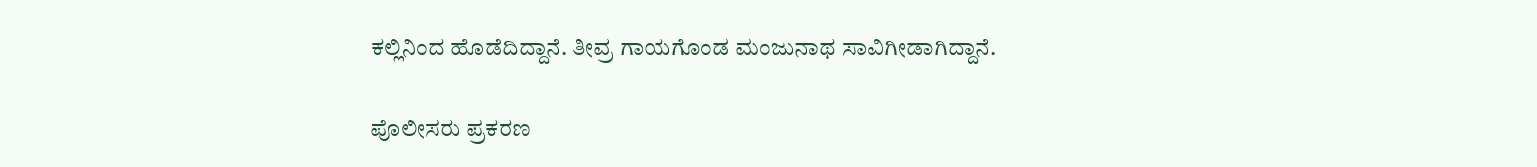ಕಲ್ಲಿನಿಂದ ಹೊಡೆದಿದ್ದಾನೆ. ತೀವ್ರ ಗಾಯಗೊಂಡ ಮಂಜುನಾಥ ಸಾವಿಗೀಡಾಗಿದ್ದಾನೆ.

ಪೊಲೀಸರು ಪ್ರಕರಣ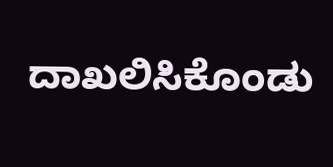ದಾಖಲಿಸಿಕೊಂಡು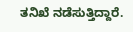ತನಿಖೆ ನಡೆಸುತ್ತಿದ್ದಾರೆ.